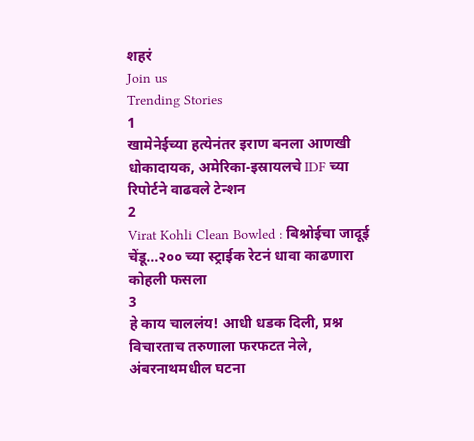शहरं
Join us
Trending Stories
1
खामेनेईच्या हत्येनंतर इराण बनला आणखी धोकादायक, अमेरिका-इस्रायलचे IDF च्या रिपोर्टने वाढवले टेन्शन
2
Virat Kohli Clean Bowled : बिश्नोईचा जादूई चेंडू...२०० च्या स्ट्राईक रेटनं धावा काढणारा कोहली फसला
3
हे काय चाललंय! आधी धडक दिली, प्रश्न विचारताच तरुणाला फरफटत नेले, अंबरनाथमधील घटना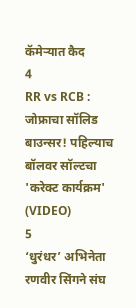कॅमेऱ्यात कैद
4
RR vs RCB : जोफ्राचा सॉलिड बाउन्सर! पहिल्याच बॉलवर सॉल्टचा 'करेक्ट कार्यक्रम' (VIDEO)
5
‘धुरंधर’ अभिनेता रणवीर सिंगने संघ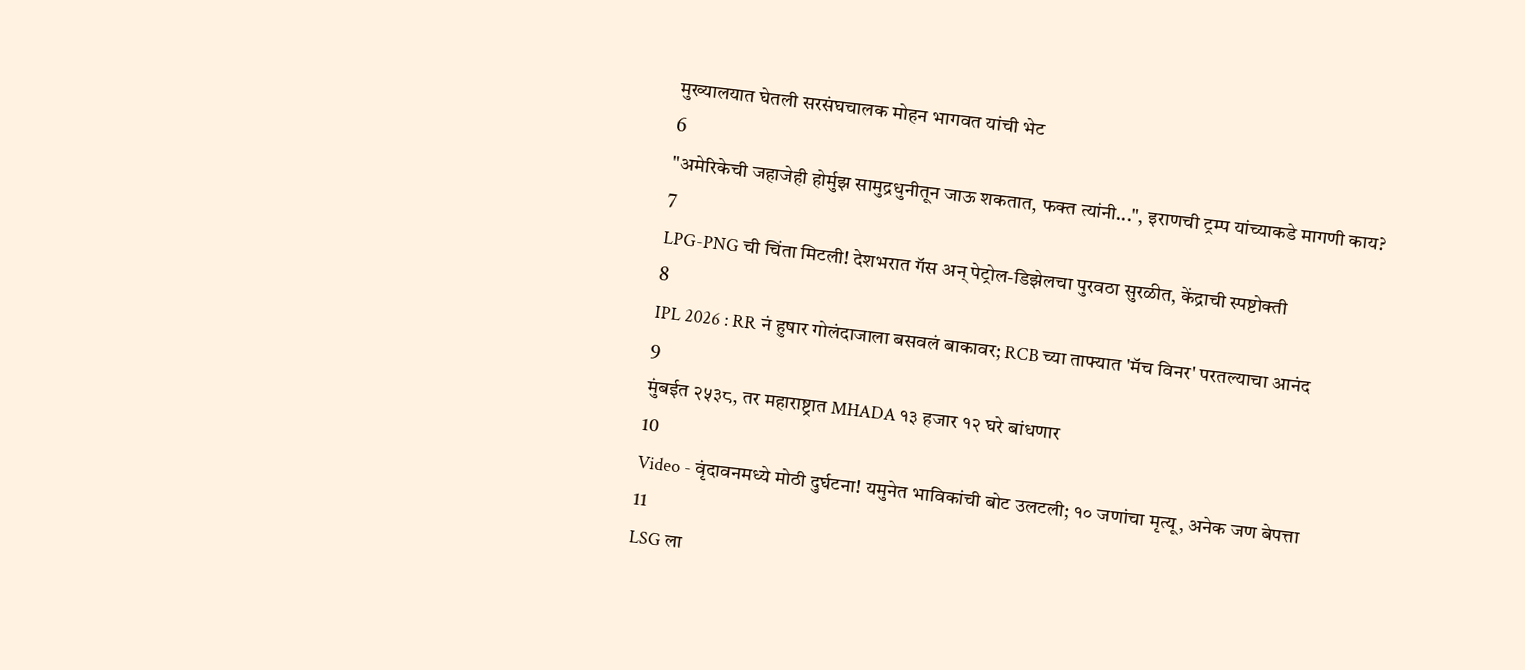मुख्यालयात घेतली सरसंघचालक मोहन भागवत यांची भेट
6
"अमेरिकेची जहाजेही होर्मुझ सामुद्रधुनीतून जाऊ शकतात, फक्त त्यांनी...", इराणची ट्रम्प यांच्याकडे मागणी काय?
7
LPG-PNG ची चिंता मिटली! देशभरात गॅस अन् पेट्रोल-डिझेलचा पुरवठा सुरळीत, केंद्राची स्पष्टोक्ती
8
IPL 2026 : RR नं हुषार गोलंदाजाला बसवलं बाकावर; RCB च्या ताफ्यात 'मॅच विनर' परतल्याचा आनंद
9
मुंबईत २५३८, तर महाराष्ट्रात MHADA १३ हजार १२ घरे बांधणार
10
Video - वृंदावनमध्ये मोठी दुर्घटना! यमुनेत भाविकांची बोट उलटली; १० जणांचा मृत्यू, अनेक जण बेपत्ता
11
LSG ला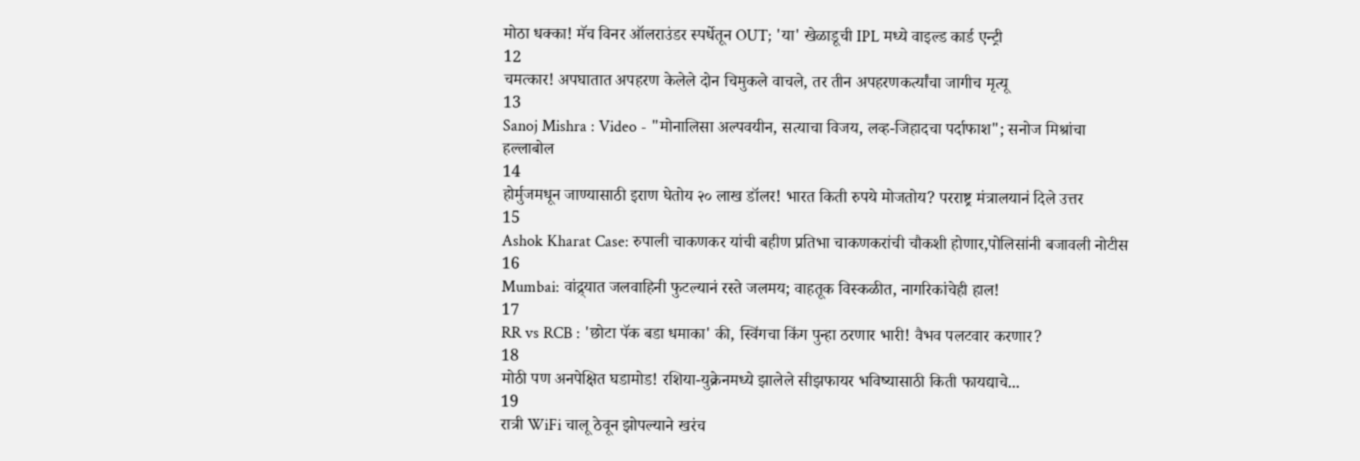मोठा धक्का! मॅच विनर ऑलराउंडर स्पर्धेतून OUT; 'या' खेळाडूची IPL मध्ये वाइल्ड कार्ड एन्ट्री
12
चमत्कार! अपघातात अपहरण केलेले दोन चिमुकले वाचले, तर तीन अपहरणकर्त्यांचा जागीच मृत्यू
13
Sanoj Mishra : Video - "मोनालिसा अल्पवयीन, सत्याचा विजय, लव्ह-जिहादचा पर्दाफाश"; सनोज मिश्रांचा हल्लाबोल
14
होर्मुजमधून जाण्यासाठी इराण घेतोय २० लाख डॉलर! भारत किती रुपये मोजतोय? परराष्ट्र मंत्रालयानं दिले उत्तर
15
Ashok Kharat Case: रुपाली चाकणकर यांची बहीण प्रतिभा चाकणकरांची चौकशी होणार,पोलिसांनी बजावली नोटीस
16
Mumbai: वांद्र्यात जलवाहिनी फुटल्यानं रस्ते जलमय; वाहतूक विस्कळीत, नागरिकांचेही हाल!
17
RR vs RCB : 'छोटा पॅक बडा धमाका' की, स्विंगचा किंग पुन्हा ठरणार भारी! वैभव पलटवार करणार?
18
मोठी पण अनपेक्षित घडामोड! रशिया-युक्रेनमध्ये झालेले सीझफायर भविष्यासाठी किती फायद्याचे...
19
रात्री WiFi चालू ठेवून झोपल्याने खरंच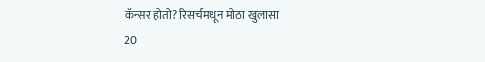कॅन्सर होतो? रिसर्चमधून मोठा खुलासा
20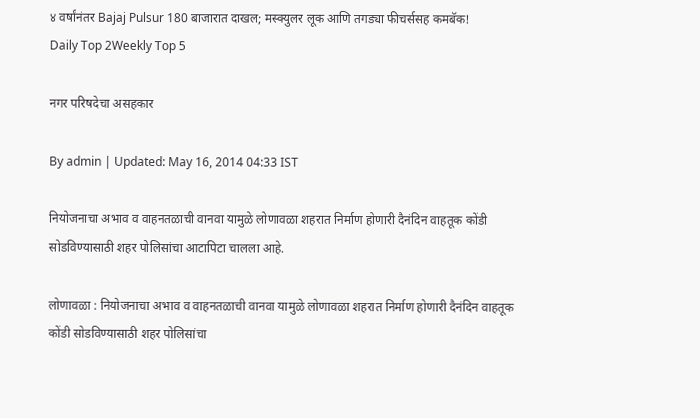४ वर्षांनंतर Bajaj Pulsur 180 बाजारात दाखल; मस्क्युलर लूक आणि तगड्या फीचर्ससह कमबॅक!
Daily Top 2Weekly Top 5

नगर परिषदेचा असहकार

By admin | Updated: May 16, 2014 04:33 IST

नियोजनाचा अभाव व वाहनतळाची वानवा यामुळे लोणावळा शहरात निर्माण होणारी दैनंदिन वाहतूक कोंडी सोडविण्यासाठी शहर पोलिसांचा आटापिटा चालला आहे.

लोणावळा : नियोजनाचा अभाव व वाहनतळाची वानवा यामुळे लोणावळा शहरात निर्माण होणारी दैनंदिन वाहतूक कोंडी सोडविण्यासाठी शहर पोलिसांचा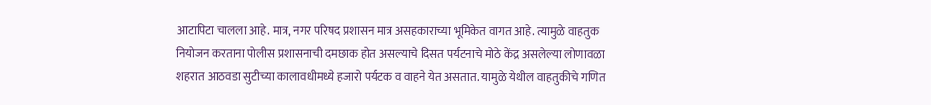आटापिटा चालला आहे. मात्र, नगर परिषद प्रशासन मात्र असहकाराच्या भूमिकेत वागत आहे. त्यामुळे वाहतुक नियोजन करताना पोलीस प्रशासनाची दमछाक होत असल्याचे दिसत पर्यटनाचे मोठे केंद्र असलेल्या लोणावळा शहरात आठवडा सुटीच्या कालावधीमध्ये हजारो पर्यटक व वाहने येत असतात. यामुळे येथील वाहतुकीचे गणित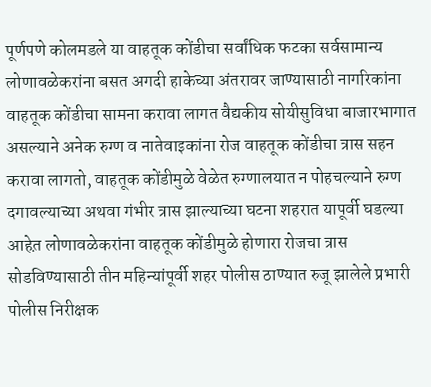पूर्णपणे कोलमडले या वाहतूक कोंडीचा सर्वांधिक फटका सर्वसामान्य लोणावळेकरांना बसत अगदी हाकेच्या अंतरावर जाण्यासाठी नागरिकांना वाहतूक कोंडीचा सामना करावा लागत वैद्यकीय सोयीसुविधा बाजारभागात असल्याने अनेक रुग्ण व नातेवाइकांना रोज वाहतूक कोंडीचा त्रास सहन करावा लागतो, वाहतूक कोंडीमुळे वेळेत रुग्णालयात न पोहचल्याने रुग्ण दगावल्याच्या अथवा गंभीर त्रास झाल्याच्या घटना शहरात यापूर्वी घडल्या आहेत़ लोणावळेकरांना वाहतूक कोंडीमुळे होणारा रोजचा त्रास सोडविण्यासाठी तीन महिन्यांपूर्वी शहर पोलीस ठाण्यात रुजू झालेले प्रभारी पोलीस निरीक्षक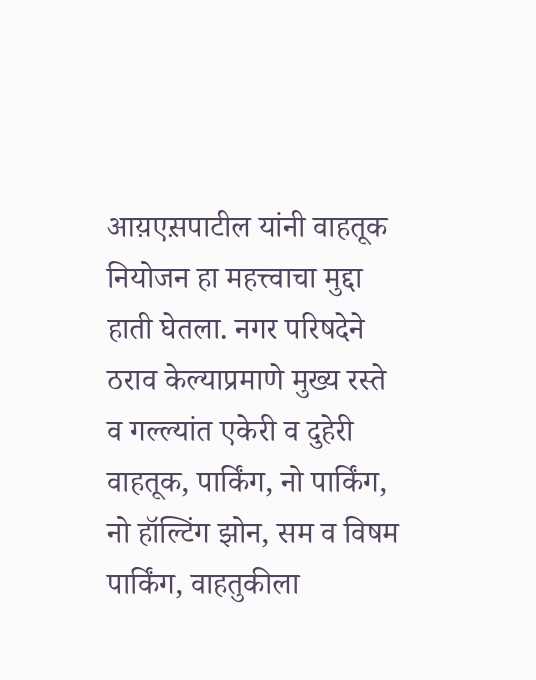आय़एस़पाटील यांनी वाहतूक नियोजन हा महत्त्वाचा मुद्दा हाती घेतला. नगर परिषदेने ठराव केल्याप्रमाणे मुख्य रस्ते व गल्ल्यांत एकेरी व दुहेरी वाहतूक, पार्किंग, नो पार्किंग, नो हॉल्टिंग झोन, सम व विषम पार्किंग, वाहतुकीला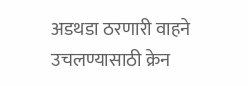अडथडा ठरणारी वाहने उचलण्यासाठी क्रेन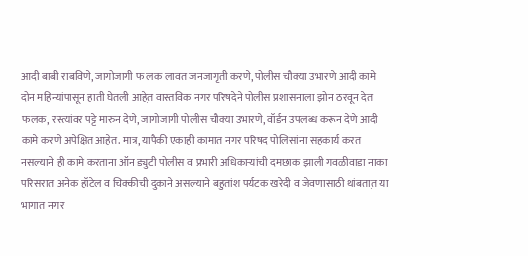आदी बाबी राबविणे, जागोजागी फ लक लावत जनजागृती करणे, पोलीस चौक्या उभारणे आदी कामे दोन महिन्यांपासून हाती घेतली आहेत़ वास्तविक नगर परिषदेने पोलीस प्रशासनाला झोन ठरवून देत फलक, रस्त्यांवर पट्टे मारुन देणे, जागोजागी पोलीस चौक्या उभारणे, वॉर्डन उपलब्ध करून देणे आदी कामे करणे अपेक्षित आहेत. मात्र, यापैकी एकाही कामात नगर परिषद पोलिसांना सहकार्य करत नसल्याने ही कामे करताना ऑन ड्युटी पोलीस व प्रभारी अधिकार्‍यांची दमछाक झाली गवळीवाडा नाका परिसरात अनेक हॉटेल व चिक्कीची दुकाने असल्याने बहुतांश पर्यटक खरेदी व जेवणासाठी थांबतात़ या भागात नगर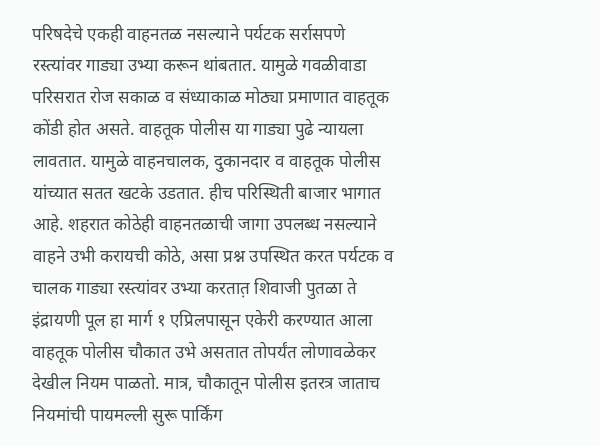परिषदेचे एकही वाहनतळ नसल्याने पर्यटक सर्रासपणे रस्त्यांवर गाड्या उभ्या करून थांबतात. यामुळे गवळीवाडा परिसरात रोज सकाळ व संध्याकाळ मोठ्या प्रमाणात वाहतूक कोंडी होत असते. वाहतूक पोलीस या गाड्या पुढे न्यायला लावतात. यामुळे वाहनचालक, दुकानदार व वाहतूक पोलीस यांच्यात सतत खटके उडतात. हीच परिस्थिती बाजार भागात आहे. शहरात कोठेही वाहनतळाची जागा उपलब्ध नसल्याने वाहने उभी करायची कोठे, असा प्रश्न उपस्थित करत पर्यटक व चालक गाड्या रस्त्यांवर उभ्या करतात़ शिवाजी पुतळा ते इंद्रायणी पूल हा मार्ग १ एप्रिलपासून एकेरी करण्यात आला वाहतूक पोलीस चौकात उभे असतात तोपर्यंत लोणावळेकर देखील नियम पाळतो. मात्र, चौकातून पोलीस इतरत्र जाताच नियमांची पायमल्ली सुरू पार्किंग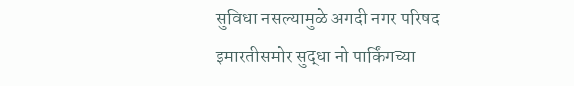सुविधा नसल्यामुळे अगदी नगर परिषद इमारतीसमोर सुद्धा नो पार्किंगच्या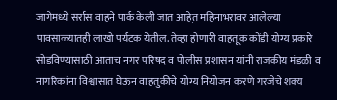जागेमध्ये सर्रास वाहने पार्क केली जात आहेत़ महिनाभरावर आलेल्या पावसाळ्यातही लाखो पर्यटक येतील. तेव्हा होणारी वाहतूक कोंडी योग्य प्रकारे सोडविण्यासाठी आताच नगर परिषद व पोलीस प्रशासन यांनी राजकीय मंडळी व नागरिकांना विश्वासात घेऊन वाहतुकीचे योग्य नियोजन करणे गरजेचे शक्य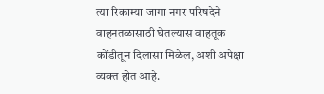त्या रिकाम्या जागा नगर परिषदेने वाहनतळासाठी घेतल्यास वाहतूक कोंडीतून दिलासा मिळेल, अशी अपेक्षा व्यक्त होत आहे.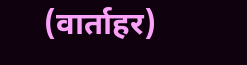(वार्ताहर)